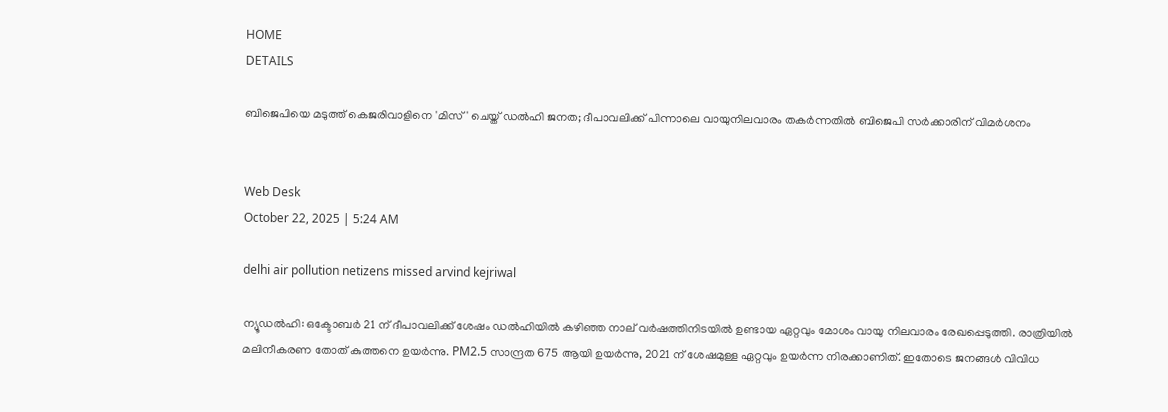HOME
DETAILS

ബിജെപിയെ മടുത്ത് കെജരിവാളിനെ 'മിസ്' ചെയ്ത് ഡൽഹി ജനത; ദീപാവലിക്ക് പിന്നാലെ വായുനിലവാരം തകർന്നതിൽ ബിജെപി സർക്കാരിന് വിമർശനം


Web Desk
October 22, 2025 | 5:24 AM

delhi air pollution netizens missed arvind kejriwal

ന്യൂഡൽഹി: ഒക്ടോബർ 21 ന് ദീപാവലിക്ക് ശേഷം ഡൽഹിയിൽ കഴിഞ്ഞ നാല് വർഷത്തിനിടയിൽ ഉണ്ടായ ഏറ്റവും മോശം വായു നിലവാരം രേഖപ്പെടുത്തി. രാത്രിയിൽ മലിനീകരണ തോത് കുത്തനെ ഉയർന്നു. PM2.5 സാന്ദ്രത 675 ആയി ഉയർന്നു, 2021 ന് ശേഷമുള്ള ഏറ്റവും ഉയർന്ന നിരക്കാണിത്. ഇതോടെ ജനങ്ങൾ വിവിധ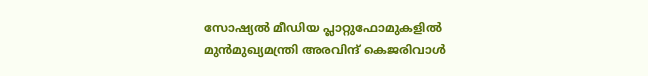സോഷ്യൽ മീഡിയ പ്ലാറ്റുഫോമുകളിൽ മുൻമുഖ്യമന്ത്രി അരവിന്ദ് കെജരിവാൾ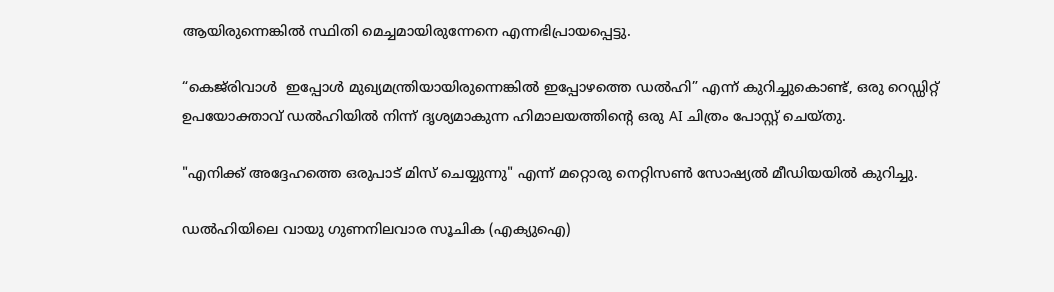ആയിരുന്നെങ്കിൽ സ്ഥിതി മെച്ചമായിരുന്നേനെ എന്നഭിപ്രായപ്പെട്ടു.

“കെജ്‌രിവാൾ  ഇപ്പോൾ മുഖ്യമന്ത്രിയായിരുന്നെങ്കിൽ ഇപ്പോഴത്തെ ഡൽഹി” എന്ന് കുറിച്ചുകൊണ്ട്, ഒരു റെഡ്ഡിറ്റ് ഉപയോക്താവ് ഡൽഹിയിൽ നിന്ന് ദൃശ്യമാകുന്ന ഹിമാലയത്തിന്റെ ഒരു AI ചിത്രം പോസ്റ്റ് ചെയ്തു.

"എനിക്ക് അദ്ദേഹത്തെ ഒരുപാട് മിസ് ചെയ്യുന്നു" എന്ന് മറ്റൊരു നെറ്റിസൺ സോഷ്യൽ മീഡിയയിൽ കുറിച്ചു.

ഡൽഹിയിലെ വായു ഗുണനിലവാര സൂചിക (എക്യുഐ)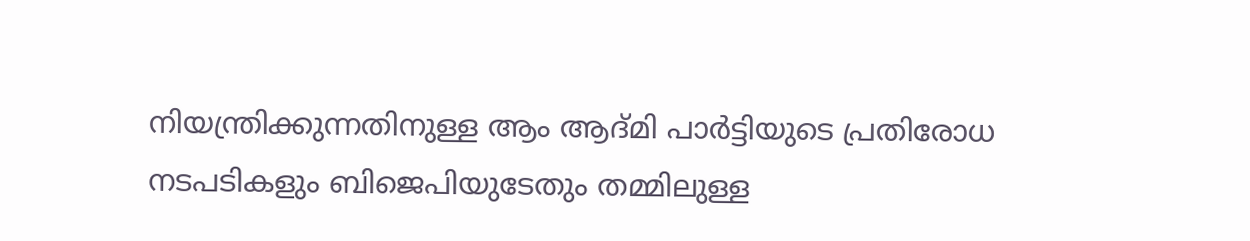നിയന്ത്രിക്കുന്നതിനുള്ള ആം ആദ്മി പാർട്ടിയുടെ പ്രതിരോധ നടപടികളും ബിജെപിയുടേതും തമ്മിലുള്ള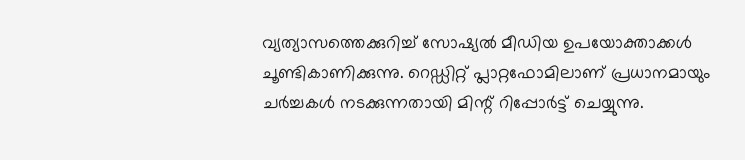വ്യത്യാസത്തെക്കുറിച്ച് സോഷ്യൽ മീഡിയ ഉപയോക്താക്കൾ ചൂണ്ടികാണിക്കുന്നു. റെഡ്ഡിറ്റ് പ്ലാറ്റഫോമിലാണ് പ്രധാനമായും ചർച്ചകൾ നടക്കുന്നതായി മിന്റ് റിപ്പോർട്ട് ചെയ്യുന്നു.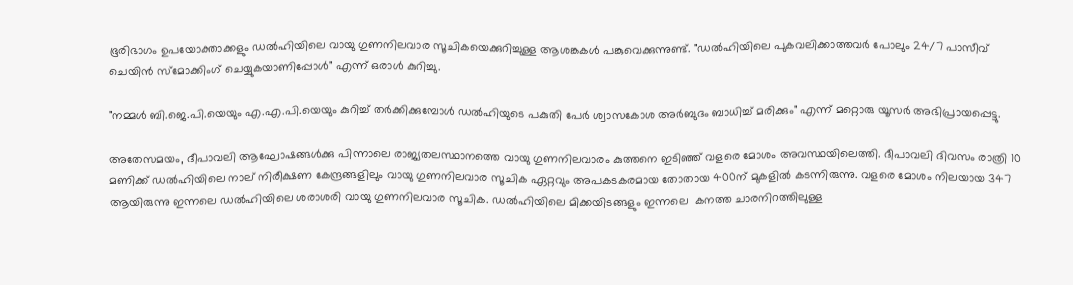ഭൂരിഭാഗം ഉപയോക്താക്കളും ഡൽഹിയിലെ വായു ഗുണനിലവാര സൂചികയെക്കുറിച്ചുള്ള ആശങ്കകൾ പങ്കുവെക്കുന്നുണ്ട്. "ഡൽഹിയിലെ പുകവലിക്കാത്തവർ പോലും 24/7 പാസീവ് ചെയിൻ സ്മോക്കിംഗ് ചെയ്യുകയാണിപ്പോൾ" എന്ന് ഒരാൾ കുറിച്ചു.

"നമ്മൾ ബി.ജെ.പി.യെയും എ.എ.പി.യെയും കുറിച്ച് തർക്കിക്കുമ്പോൾ ഡൽഹിയുടെ പകുതി പേർ ശ്വാസകോശ അർബുദം ബാധിച്ച് മരിക്കും" എന്ന് മറ്റൊരു യൂസർ അഭിപ്രായപ്പെട്ടു.

അതേസമയം, ദീപാവലി ആഘോഷങ്ങൾക്കു പിന്നാലെ രാജ്യതലസ്ഥാനത്തെ വായു ഗുണനിലവാരം കുത്തനെ ഇടിഞ്ഞ് വളരെ മോശം അവസ്ഥയിലെത്തി. ദീപാവലി ദിവസം രാത്രി 10 മണിക്ക് ഡൽഹിയിലെ നാല് നിരീക്ഷണ കേന്ദ്രങ്ങളിലും വായു ഗുണനിലവാര സൂചിക ഏറ്റവും അപകടകരമായ തോതായ 400ന് മുകളിൽ കടന്നിരുന്നു. വളരെ മോശം നിലയായ 347 ആയിരുന്നു ഇന്നലെ ഡൽഹിയിലെ ശരാശരി വായു ഗുണനിലവാര സൂചിക. ഡൽഹിയിലെ മിക്കയിടങ്ങളും ഇന്നലെ  കനത്ത ചാരനിറത്തിലുള്ള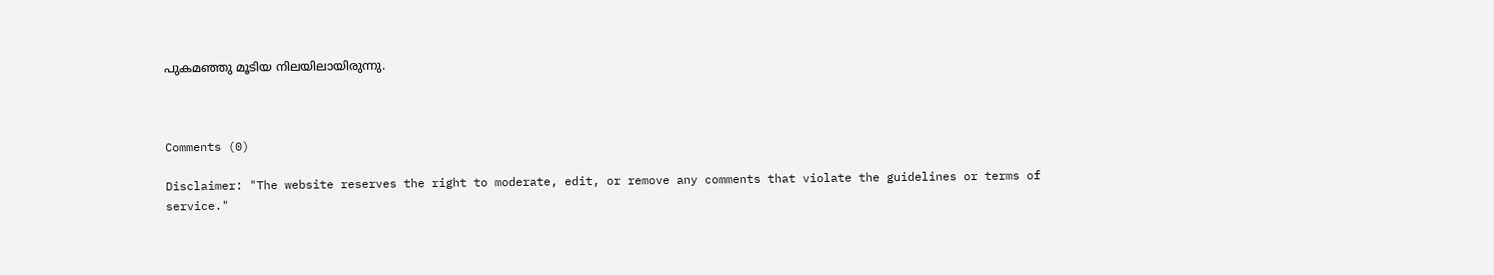പുകമഞ്ഞു മൂടിയ നിലയിലായിരുന്നു.



Comments (0)

Disclaimer: "The website reserves the right to moderate, edit, or remove any comments that violate the guidelines or terms of service."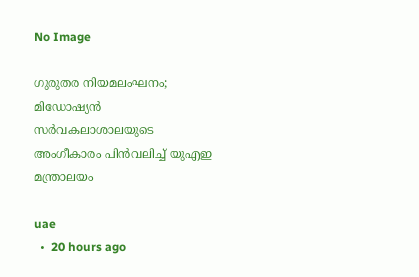No Image

ഗുരുതര നിയമലംഘനം; മിഡോഷ്യൻ സർവകലാശാലയുടെ അംഗീകാരം പിൻവലിച്ച് യുഎഇ മന്ത്രാലയം

uae
  •  20 hours ago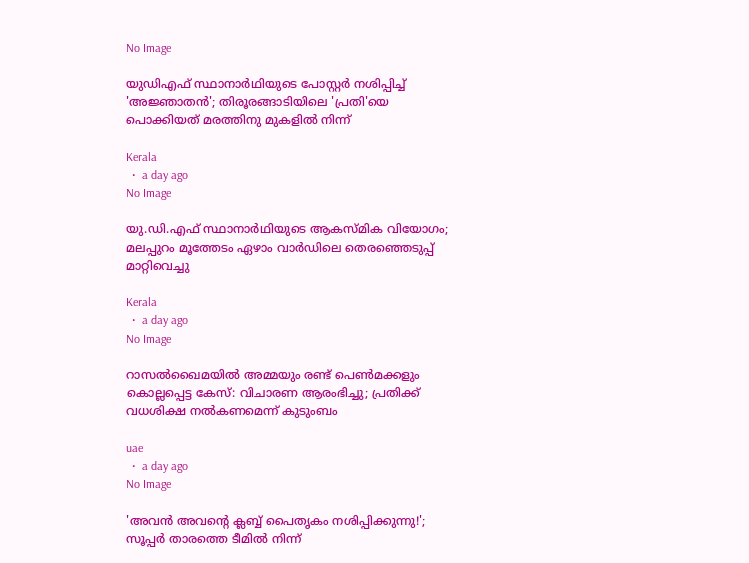No Image

യുഡിഎഫ് സ്ഥാനാർഥിയുടെ പോസ്റ്റർ നശിപ്പിച്ച് 'അജ്ഞാതൻ'; തിരൂരങ്ങാടിയിലെ 'പ്രതി'യെ പൊക്കിയത് മരത്തിനു മുകളിൽ നിന്ന്

Kerala
  •  a day ago
No Image

യു.ഡി.എഫ് സ്ഥാനാർഥിയുടെ ആകസ്മിക വിയോഗം; മലപ്പുറം മൂത്തേടം ഏഴാം വാർഡിലെ തെരഞ്ഞെടുപ്പ് മാറ്റിവെച്ചു

Kerala
  •  a day ago
No Image

റാസൽഖൈമയിൽ അമ്മയും രണ്ട് പെൺമക്കളും കൊല്ലപ്പെട്ട കേസ്: വിചാരണ ആരംഭിച്ചു; പ്രതിക്ക് വധശിക്ഷ നൽകണമെന്ന് കുടുംബം

uae
  •  a day ago
No Image

'അവൻ അവൻ്റെ ക്ലബ്ബ് പൈതൃകം നശിപ്പിക്കുന്നു!'; സൂപ്പർ താരത്തെ ടീമിൽ നിന്ന്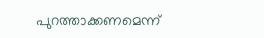പുറത്താക്കണമെന്ന്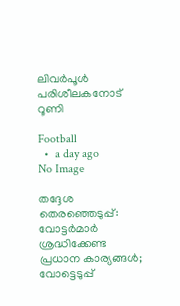ലിവർപൂൾ പരിശീലകനോട് റൂണി

Football
  •  a day ago
No Image

തദ്ദേശ തെരഞ്ഞെടുപ്പ്: വോട്ടർമാർ ശ്രദ്ധിക്കേണ്ട പ്രധാന കാര്യങ്ങൾ; വോട്ടെടുപ്പ്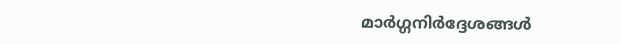മാർഗ്ഗനിർദ്ദേശങ്ങൾ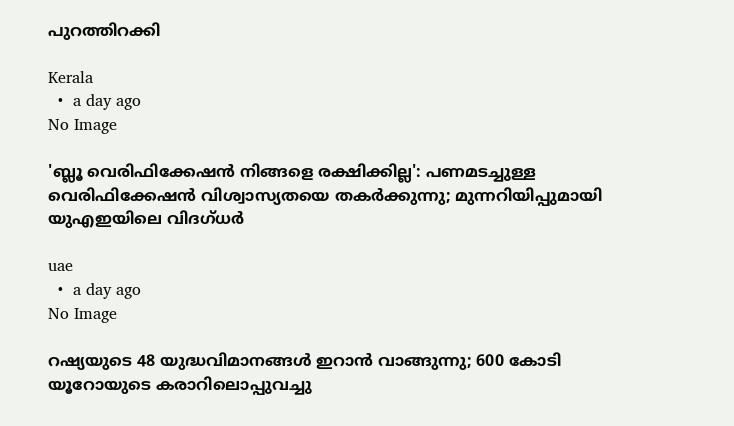പുറത്തിറക്കി

Kerala
  •  a day ago
No Image

'ബ്ലൂ വെരിഫിക്കേഷൻ നിങ്ങളെ രക്ഷിക്കില്ല': പണമടച്ചുള്ള വെരിഫിക്കേഷൻ വിശ്വാസ്യതയെ തകർക്കുന്നു; മുന്നറിയിപ്പുമായി യുഎഇയിലെ വിദഗ്ധർ

uae
  •  a day ago
No Image

റഷ്യയുടെ 48 യുദ്ധവിമാനങ്ങൾ ഇറാൻ വാങ്ങുന്നു; 600 കോടി യൂറോയുടെ കരാറിലൊപ്പുവച്ചു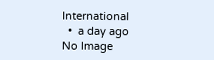International
  •  a day ago
No Image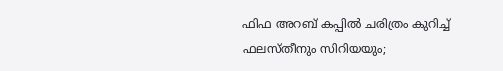ഫിഫ അറബ് കപ്പിൽ ചരിത്രം കുറിച്ച് ഫലസ്തീനും സിറിയയും;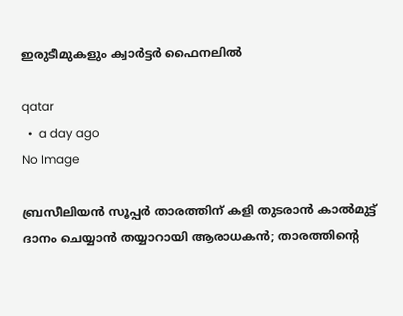ഇരുടീമുകളും ക്വാർട്ടർ ഫൈനലിൽ

qatar
  •  a day ago
No Image

ബ്രസീലിയൻ സൂപ്പർ താരത്തിന് കളി തുടരാൻ കാൽമുട്ട് ദാനം ചെയ്യാൻ തയ്യാറായി ആരാധകൻ; താരത്തിന്റെ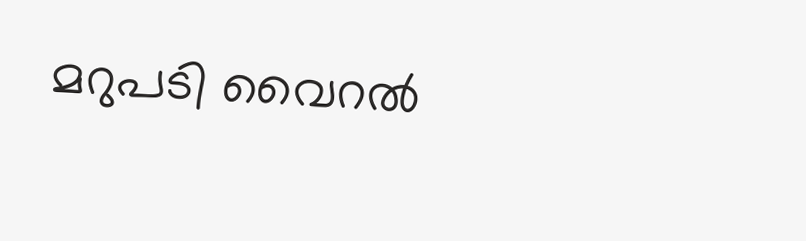മറുപടി വൈറൽ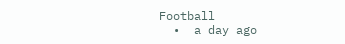Football
  •  a day ago